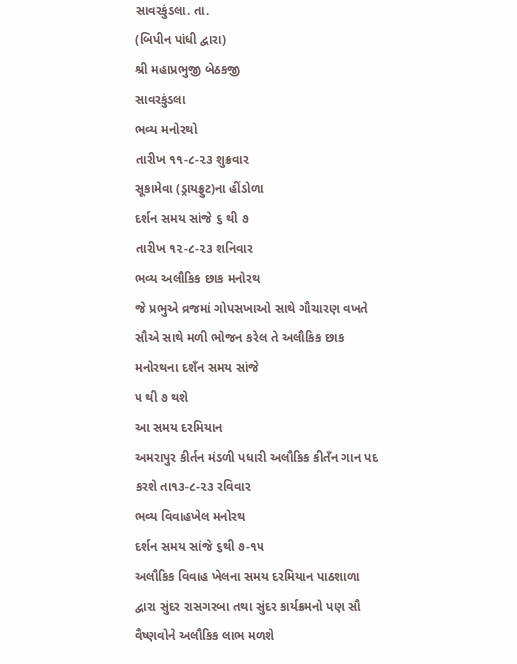સાવરકુંડલા. તા.
(બિપીન પાંધી દ્વારા)
શ્રી મહાપ્રભુજી બેઠકજી
સાવરકુંડલા
ભવ્ય મનોરથો
તારીખ ૧૧-૮-૨૩ શુક્રવાર
સૂકામેવા (ડ્રાયફ્રુટ)ના હીંડોળા
દર્શન સમય સાંજે ૬ થી ૭
તારીખ ૧૨-૮-૨૩ શનિવાર
ભવ્ય અલૌકિક છાક મનોરથ
જે પ્રભુએ વ્રજમાં ગોપસખાઓ સાથે ગૌચારણ વખતે સૌએ સાથે મળી ભોજન કરેલ તે અલૌકિક છાક મનોરથના દશઁન સમય સાંજે
૫ થી ૭ થશે
આ સમય દરમિયાન
અમરાપુર કીર્તન મંડળી પધારી અલૌકિક કીતઁન ગાન પદ કરશે તા૧૩-૮-૨૩ રવિવાર
ભવ્ય વિવાહખેલ મનોરથ
દર્શન સમય સાંજે ૬થી ૭-૧૫
અલૌકિક વિવાહ ખેલના સમય દરમિયાન પાઠશાળા દ્વારા સુંદર રાસગરબા તથા સુંદર કાર્યક્રમનો પણ સૌ વૈષ્ણવોને અલૌકિક લાભ મળશે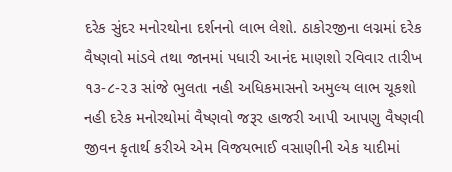દરેક સુંદર મનોરથોના દર્શનનો લાભ લેશો. ઠાકોરજીના લગ્નમાં દરેક વૈષ્ણવો માંડવે તથા જાનમાં પધારી આનંદ માણશો રવિવાર તારીખ ૧૩-૮-૨૩ સાંજે ભુલતા નહી અધિકમાસનો અમુલ્ય લાભ ચૂકશો નહી દરેક મનોરથોમાં વૈષ્ણવો જરૂર હાજરી આપી આપણુ વૈષ્ણવી જીવન કૃતાર્થ કરીએ એમ વિજયભાઈ વસાણીની એક યાદીમાં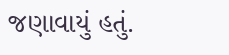જણાવાયું હતું.